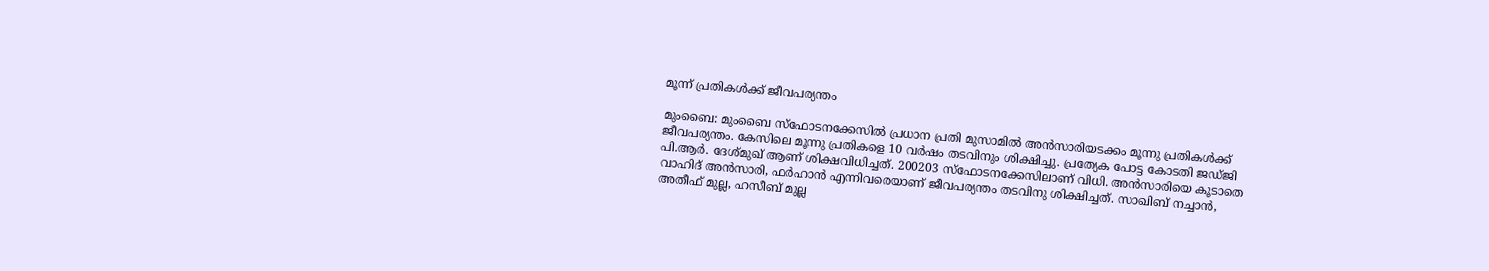മൂന്ന് പ്രതികള്‍ക്ക് ജീവപര്യന്തം

മുംബൈ: മുംബൈ സ്‌ഫോടനക്കേസില്‍ പ്രധാന പ്രതി മുസാമില്‍ അന്‍സാരിയടക്കം മൂന്നു പ്രതികള്‍ക്ക് ജീവപര്യന്തം. കേസിലെ മൂന്നു പ്രതികളെ 10 വര്‍ഷം തടവിനും ശിക്ഷിച്ചു. പ്രത്യേക പോട്ട കോടതി ജഡ്ജി പി.ആര്‍. ദേശ്മുഖ് ആണ് ശിക്ഷവിധിച്ചത്. 200203 സ്‌ഫോടനക്കേസിലാണ് വിധി. അന്‍സാരിയെ കൂടാതെ വാഹിദ് അന്‍സാരി, ഫര്‍ഹാന്‍ എന്നിവരെയാണ് ജീവപര്യന്തം തടവിനു ശിക്ഷിച്ചത്. സാഖിബ് നച്ചാന്‍, അതീഫ് മുല്ല, ഹസീബ് മുല്ല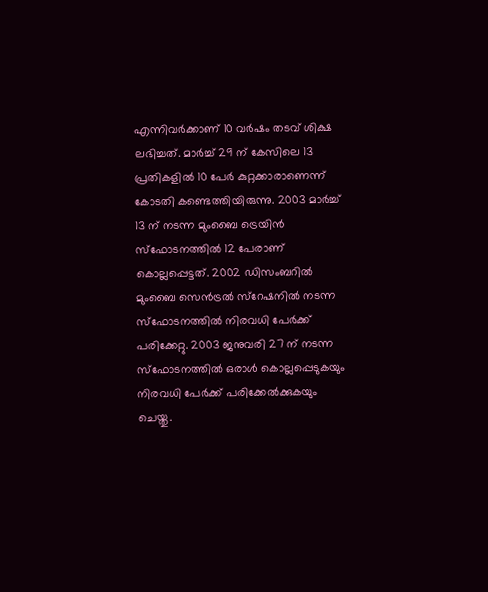എന്നിവര്‍ക്കാണ് 10 വര്‍ഷം തടവ് ശിക്ഷ ലഭിച്ചത്. മാര്‍ച്ച് 29 ന് കേസിലെ 13 പ്രതികളില്‍ 10 പേര്‍ കുറ്റക്കാരാണെന്ന് കോടതി കണ്ടെത്തിയിരുന്നു. 2003 മാര്‍ച്ച് 13 ന് നടന്ന മുംബൈ ട്രെയിന്‍ സ്‌ഫോടനത്തില്‍ 12 പേരാണ് കൊല്ലപ്പെട്ടത്. 2002 ഡിസംബറില്‍ മുംബൈ സെന്‍ട്രല്‍ സ്‌റേഷനില്‍ നടന്ന സ്‌ഫോടനത്തില്‍ നിരവധി പേര്‍ക്ക് പരിക്കേറ്റു. 2003 ജനുവരി 27 ന് നടന്ന സ്‌ഫോടനത്തില്‍ ഒരാള്‍ കൊല്ലപ്പെടുകയും നിരവധി പേര്‍ക്ക് പരിക്കേല്‍ക്കുകയും ചെയ്തു.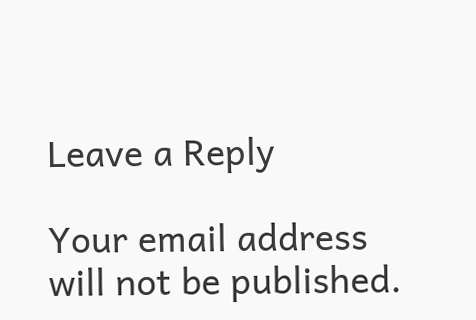Leave a Reply

Your email address will not be published.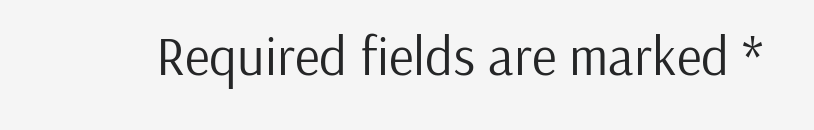Required fields are marked *